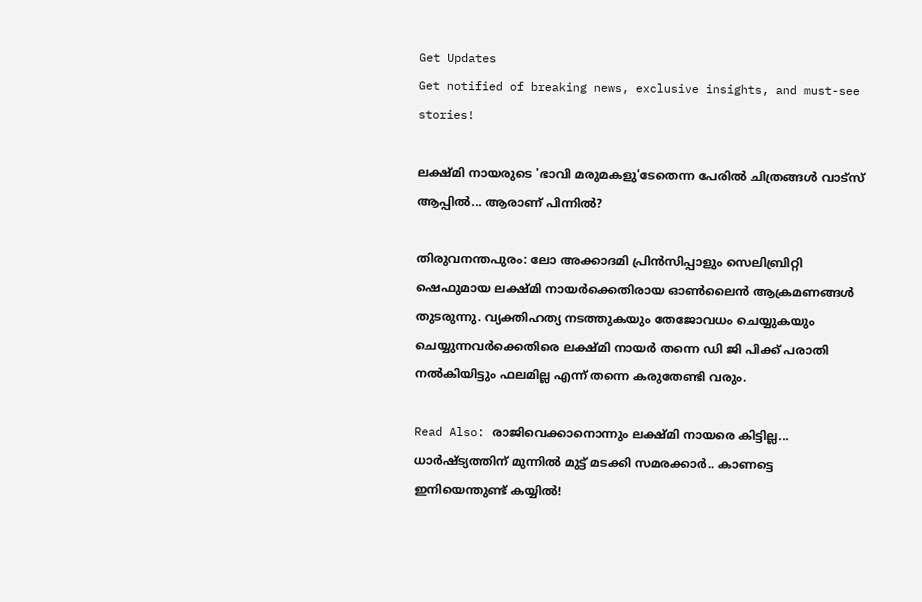Get Updates
Get notified of breaking news, exclusive insights, and must-see stories!

ലക്ഷ്മി നായരുടെ 'ഭാവി മരുമകളു'ടേതെന്ന പേരില്‍ ചിത്രങ്ങള്‍ വാട്‌സ് ആപ്പില്‍... ആരാണ് പിന്നിൽ?

തിരുവനന്തപുരം: ലോ അക്കാദമി പ്രിന്‍സിപ്പാളും സെലിബ്രിറ്റി ഷെഫുമായ ലക്ഷ്മി നായര്‍ക്കെതിരായ ഓണ്‍ലൈന്‍ ആക്രമണങ്ങള്‍ തുടരുന്നു. വ്യക്തിഹത്യ നടത്തുകയും തേജോവധം ചെയ്യുകയും ചെയ്യുന്നവര്‍ക്കെതിരെ ലക്ഷ്മി നായര്‍ തന്നെ ഡി ജി പിക്ക് പരാതി നല്‍കിയിട്ടും ഫലമില്ല എന്ന് തന്നെ കരുതേണ്ടി വരും.

Read Also: രാജിവെക്കാനൊന്നും ലക്ഷ്മി നായരെ കിട്ടില്ല... ധാര്‍ഷ്ട്യത്തിന് മുന്നില്‍ മുട്ട് മടക്കി സമരക്കാര്‍.. കാണട്ടെ ഇനിയെന്തുണ്ട് കയ്യില്‍!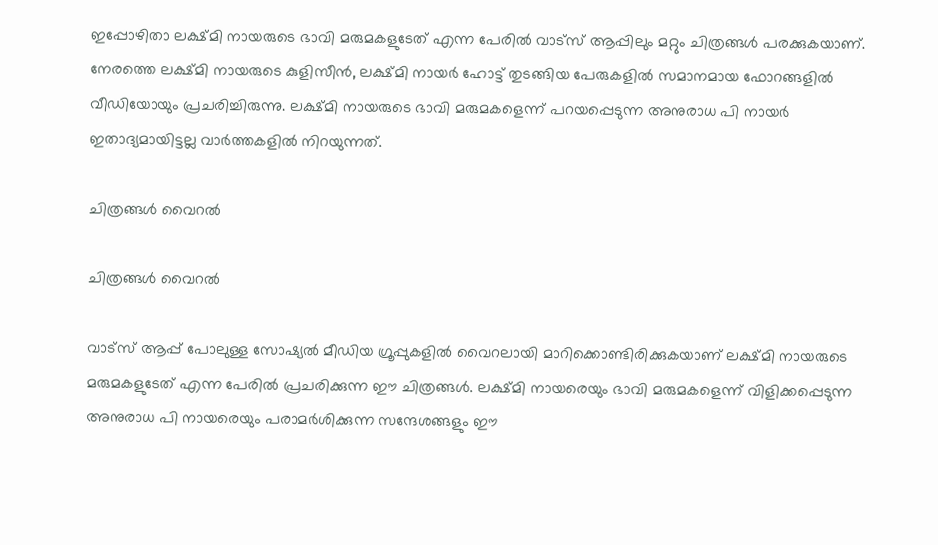ഇപ്പോഴിതാ ലക്ഷ്മി നായരുടെ ഭാവി മരുമകളുടേത് എന്ന പേരില്‍ വാട്‌സ് ആപ്പിലും മറ്റും ചിത്രങ്ങള്‍ പരക്കുകയാണ്. നേരത്തെ ലക്ഷ്മി നായരുടെ കുളിസീന്‍, ലക്ഷ്മി നായര്‍ ഹോട്ട് തുടങ്ങിയ പേരുകളില്‍ സമാനമായ ഫോറങ്ങളില്‍ വീഡിയോയും പ്രചരിച്ചിരുന്നു. ലക്ഷ്മി നായരുടെ ഭാവി മരുമകളെന്ന് പറയപ്പെടുന്ന അനുരാധ പി നായര്‍ ഇതാദ്യമായിട്ടല്ല വാര്‍ത്തകളില്‍ നിറയുന്നത്.

ചിത്രങ്ങള്‍ വൈറല്‍

ചിത്രങ്ങള്‍ വൈറല്‍

വാട്‌സ് ആപ്പ് പോലുള്ള സോഷ്യല്‍ മീഡിയ ഗ്രൂപ്പുകളില്‍ വൈറലായി മാറിക്കൊണ്ടിരിക്കുകയാണ് ലക്ഷ്മി നായരുടെ മരുമകളുടേത് എന്ന പേരില്‍ പ്രചരിക്കുന്ന ഈ ചിത്രങ്ങള്‍. ലക്ഷ്മി നായരെയും ഭാവി മരുമകളെന്ന് വിളിക്കപ്പെടുന്ന അനുരാധ പി നായരെയും പരാമര്‍ശിക്കുന്ന സന്ദേശങ്ങളും ഈ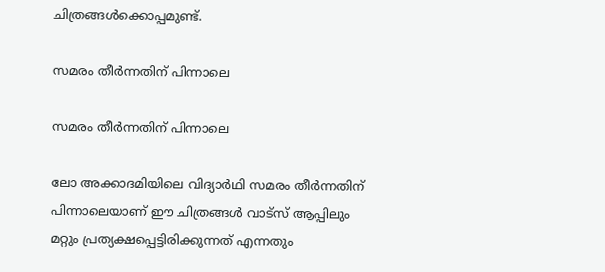ചിത്രങ്ങള്‍ക്കൊപ്പമുണ്ട്.

സമരം തീര്‍ന്നതിന് പിന്നാലെ

സമരം തീര്‍ന്നതിന് പിന്നാലെ

ലോ അക്കാദമിയിലെ വിദ്യാര്‍ഥി സമരം തീര്‍ന്നതിന് പിന്നാലെയാണ് ഈ ചിത്രങ്ങള്‍ വാട്‌സ് ആപ്പിലും മറ്റും പ്രത്യക്ഷപ്പെട്ടിരിക്കുന്നത് എന്നതും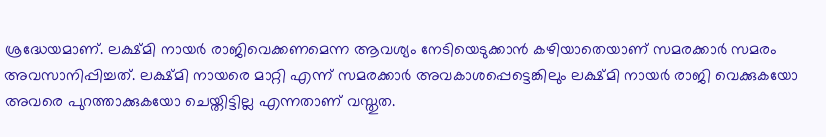ശ്രദ്ധേയമാണ്. ലക്ഷ്മി നായര്‍ രാജിവെക്കണമെന്ന ആവശ്യം നേടിയെടുക്കാന്‍ കഴിയാതെയാണ് സമരക്കാര്‍ സമരം അവസാനിപ്പിച്ചത്. ലക്ഷ്മി നായരെ മാറ്റി എന്ന് സമരക്കാര്‍ അവകാശപ്പെട്ടെങ്കിലും ലക്ഷ്മി നായര്‍ രാജി വെക്കുകയോ അവരെ പുറത്താക്കുകയോ ചെയ്തിട്ടില്ല എന്നതാണ് വസ്തുത.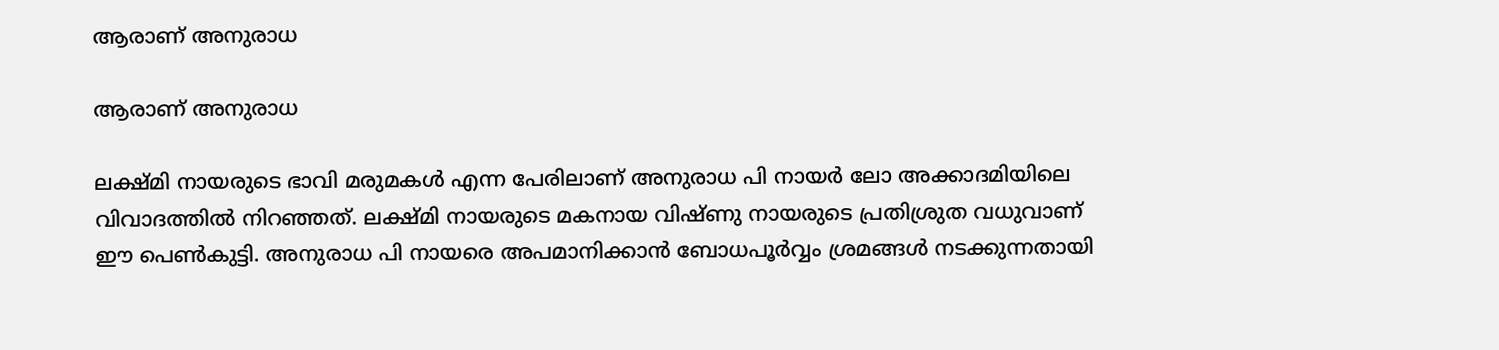ആരാണ് അനുരാധ

ആരാണ് അനുരാധ

ലക്ഷ്മി നായരുടെ ഭാവി മരുമകള്‍ എന്ന പേരിലാണ് അനുരാധ പി നായര്‍ ലോ അക്കാദമിയിലെ വിവാദത്തില്‍ നിറഞ്ഞത്. ലക്ഷ്മി നായരുടെ മകനായ വിഷ്ണു നായരുടെ പ്രതിശ്രുത വധുവാണ് ഈ പെണ്‍കുട്ടി. അനുരാധ പി നായരെ അപമാനിക്കാന്‍ ബോധപൂര്‍വ്വം ശ്രമങ്ങള്‍ നടക്കുന്നതായി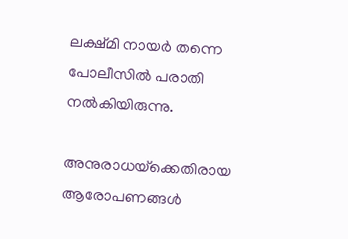ലക്ഷ്മി നായര്‍ തന്നെ പോലീസില്‍ പരാതി നല്‍കിയിരുന്നു.

അനുരാധയ്‌ക്കെതിരായ ആരോപണങ്ങള്‍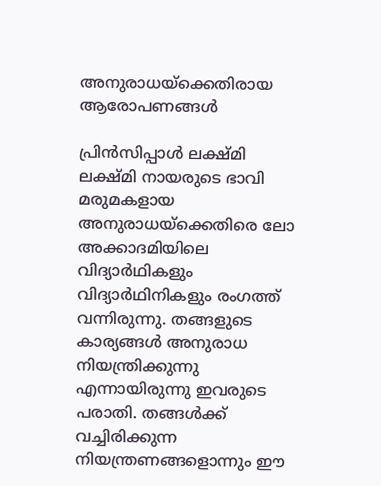അനുരാധയ്‌ക്കെതിരായ ആരോപണങ്ങള്‍

പ്രിന്‍സിപ്പാള്‍ ലക്ഷ്മി ലക്ഷ്മി നായരുടെ ഭാവി മരുമകളായ അനുരാധയ്‌ക്കെതിരെ ലോ അക്കാദമിയിലെ വിദ്യാര്‍ഥികളും വിദ്യാര്‍ഥിനികളും രംഗത്ത് വന്നിരുന്നു. തങ്ങളുടെ കാര്യങ്ങള്‍ അനുരാധ നിയന്ത്രിക്കുന്നു എന്നായിരുന്നു ഇവരുടെ പരാതി. തങ്ങള്‍ക്ക് വച്ചിരിക്കുന്ന നിയന്ത്രണങ്ങളൊന്നും ഈ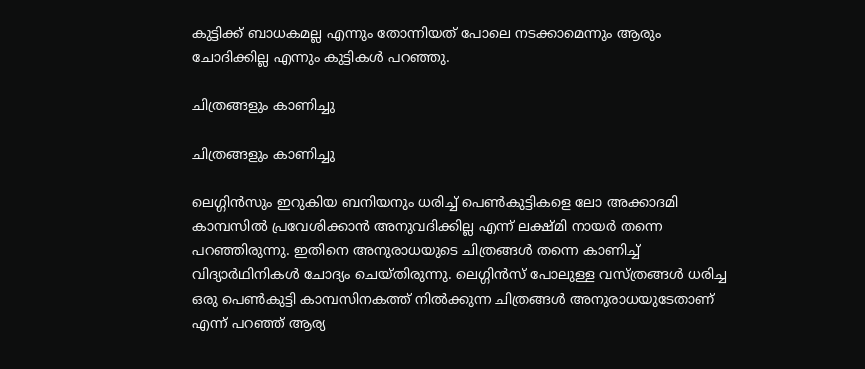കുട്ടിക്ക് ബാധകമല്ല എന്നും തോന്നിയത് പോലെ നടക്കാമെന്നും ആരും ചോദിക്കില്ല എന്നും കുട്ടികള്‍ പറഞ്ഞു.

ചിത്രങ്ങളും കാണിച്ചു

ചിത്രങ്ങളും കാണിച്ചു

ലെഗ്ഗിന്‍സും ഇറുകിയ ബനിയനും ധരിച്ച് പെണ്‍കുട്ടികളെ ലോ അക്കാദമി കാമ്പസില്‍ പ്രവേശിക്കാന്‍ അനുവദിക്കില്ല എന്ന് ലക്ഷ്മി നായര്‍ തന്നെ പറഞ്ഞിരുന്നു. ഇതിനെ അനുരാധയുടെ ചിത്രങ്ങള്‍ തന്നെ കാണിച്ച് വിദ്യാര്‍ഥിനികള്‍ ചോദ്യം ചെയ്തിരുന്നു. ലെഗ്ഗിന്‍സ് പോലുള്ള വസ്ത്രങ്ങള്‍ ധരിച്ച ഒരു പെണ്‍കുട്ടി കാമ്പസിനകത്ത് നില്‍ക്കുന്ന ചിത്രങ്ങള്‍ അനുരാധയുടേതാണ് എന്ന് പറഞ്ഞ് ആര്യ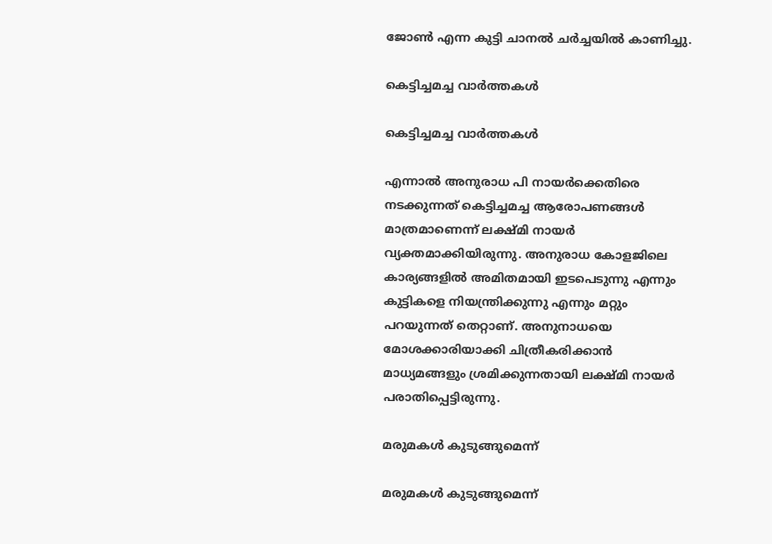ജോണ്‍ എന്ന കുട്ടി ചാനല്‍ ചര്‍ച്ചയില്‍ കാണിച്ചു.

കെട്ടിച്ചമച്ച വാര്‍ത്തകള്‍

കെട്ടിച്ചമച്ച വാര്‍ത്തകള്‍

എന്നാല്‍ അനുരാധ പി നായര്‍ക്കെതിരെ നടക്കുന്നത് കെട്ടിച്ചമച്ച ആരോപണങ്ങള്‍ മാത്രമാണെന്ന് ലക്ഷ്മി നായര്‍ വ്യക്തമാക്കിയിരുന്നു. അനുരാധ കോളജിലെ കാര്യങ്ങളില്‍ അമിതമായി ഇടപെടുന്നു എന്നും കുട്ടികളെ നിയന്ത്രിക്കുന്നു എന്നും മറ്റും പറയുന്നത് തെറ്റാണ്. അനുനാധയെ മോശക്കാരിയാക്കി ചിത്രീകരിക്കാന്‍ മാധ്യമങ്ങളും ശ്രമിക്കുന്നതായി ലക്ഷ്മി നായര്‍ പരാതിപ്പെട്ടിരുന്നു.

മരുമകള്‍ കുടുങ്ങുമെന്ന്

മരുമകള്‍ കുടുങ്ങുമെന്ന്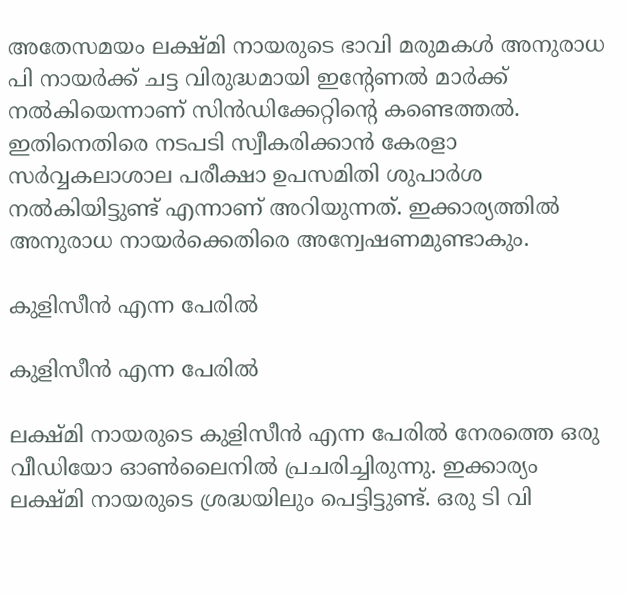അതേസമയം ലക്ഷ്മി നായരുടെ ഭാവി മരുമകള്‍ അനുരാധ പി നായര്‍ക്ക് ചട്ട വിരുദ്ധമായി ഇന്റേണല്‍ മാര്‍ക്ക് നല്‍കിയെന്നാണ് സിന്‍ഡിക്കേറ്റിന്റെ കണ്ടെത്തല്‍. ഇതിനെതിരെ നടപടി സ്വീകരിക്കാന്‍ കേരളാ സര്‍വ്വകലാശാല പരീക്ഷാ ഉപസമിതി ശുപാര്‍ശ നല്‍കിയിട്ടുണ്ട് എന്നാണ് അറിയുന്നത്. ഇക്കാര്യത്തില്‍ അനുരാധ നായര്‍ക്കെതിരെ അന്വേഷണമുണ്ടാകും.

കുളിസീന്‍ എന്ന പേരില്‍

കുളിസീന്‍ എന്ന പേരില്‍

ലക്ഷ്മി നായരുടെ കുളിസീന്‍ എന്ന പേരില്‍ നേരത്തെ ഒരു വീഡിയോ ഓണ്‍ലൈനില്‍ പ്രചരിച്ചിരുന്നു. ഇക്കാര്യം ലക്ഷ്മി നായരുടെ ശ്രദ്ധയിലും പെട്ടിട്ടുണ്ട്. ഒരു ടി വി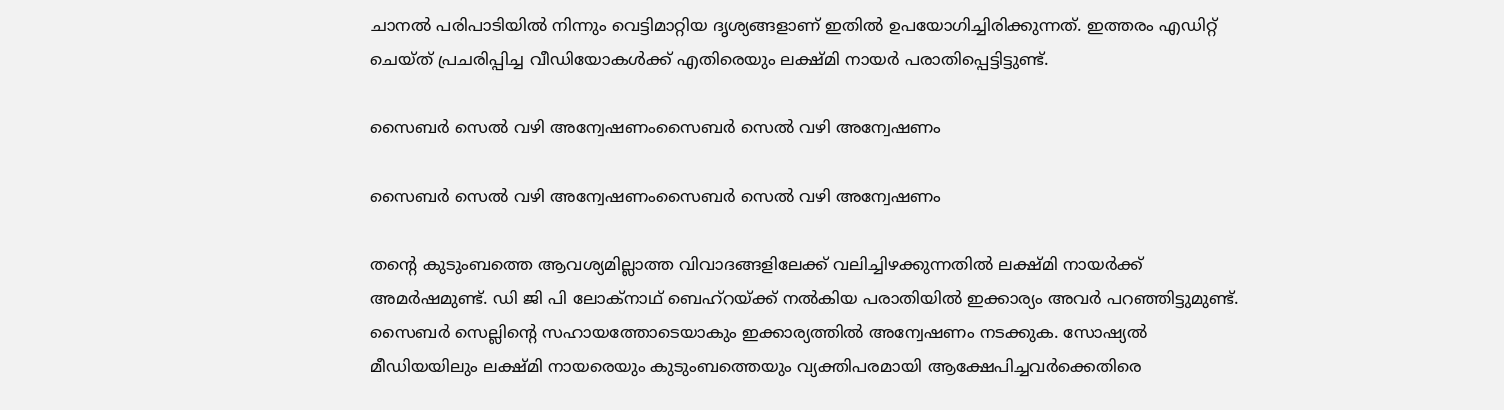ചാനല്‍ പരിപാടിയില്‍ നിന്നും വെട്ടിമാറ്റിയ ദൃശ്യങ്ങളാണ് ഇതില്‍ ഉപയോഗിച്ചിരിക്കുന്നത്. ഇത്തരം എഡിറ്റ് ചെയ്ത് പ്രചരിപ്പിച്ച വീഡിയോകള്‍ക്ക് എതിരെയും ലക്ഷ്മി നായര്‍ പരാതിപ്പെട്ടിട്ടുണ്ട്.

സൈബര്‍ സെല്‍ വഴി അന്വേഷണംസൈബര്‍ സെല്‍ വഴി അന്വേഷണം

സൈബര്‍ സെല്‍ വഴി അന്വേഷണംസൈബര്‍ സെല്‍ വഴി അന്വേഷണം

തന്റെ കുടുംബത്തെ ആവശ്യമില്ലാത്ത വിവാദങ്ങളിലേക്ക് വലിച്ചിഴക്കുന്നതില്‍ ലക്ഷ്മി നായര്‍ക്ക് അമര്‍ഷമുണ്ട്. ഡി ജി പി ലോക്‌നാഥ് ബെഹ്‌റയ്ക്ക് നല്‍കിയ പരാതിയില്‍ ഇക്കാര്യം അവര്‍ പറഞ്ഞിട്ടുമുണ്ട്. സൈബര്‍ സെല്ലിന്റെ സഹായത്തോടെയാകും ഇക്കാര്യത്തില്‍ അന്വേഷണം നടക്കുക. സോഷ്യല്‍ മീഡിയയിലും ലക്ഷ്മി നായരെയും കുടുംബത്തെയും വ്യക്തിപരമായി ആക്ഷേപിച്ചവര്‍ക്കെതിരെ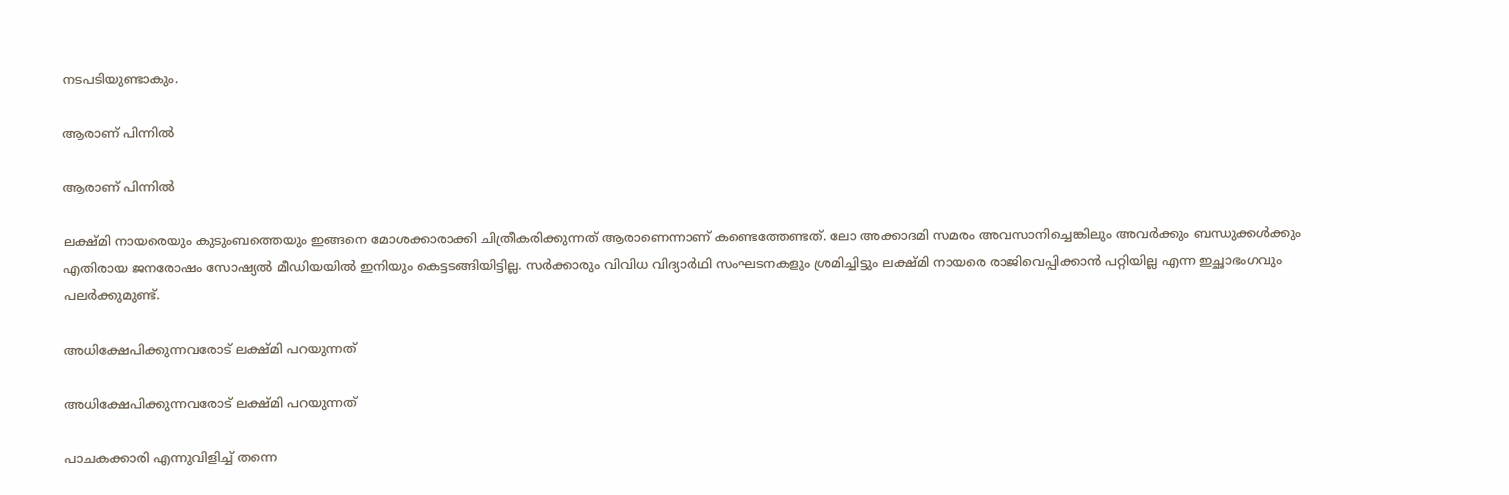നടപടിയുണ്ടാകും.

ആരാണ് പിന്നില്‍

ആരാണ് പിന്നില്‍

ലക്ഷ്മി നായരെയും കുടുംബത്തെയും ഇങ്ങനെ മോശക്കാരാക്കി ചിത്രീകരിക്കുന്നത് ആരാണെന്നാണ് കണ്ടെത്തേണ്ടത്. ലോ അക്കാദമി സമരം അവസാനിച്ചെങ്കിലും അവര്‍ക്കും ബന്ധുക്കള്‍ക്കും എതിരായ ജനരോഷം സോഷ്യല്‍ മീഡിയയില്‍ ഇനിയും കെട്ടടങ്ങിയിട്ടില്ല. സര്‍ക്കാരും വിവിധ വിദ്യാര്‍ഥി സംഘടനകളും ശ്രമിച്ചിട്ടും ലക്ഷ്മി നായരെ രാജിവെപ്പിക്കാന്‍ പറ്റിയില്ല എന്ന ഇച്ഛാഭംഗവും പലര്‍ക്കുമുണ്ട്.

അധിക്ഷേപിക്കുന്നവരോട് ലക്ഷ്മി പറയുന്നത്

അധിക്ഷേപിക്കുന്നവരോട് ലക്ഷ്മി പറയുന്നത്

പാചകക്കാരി എന്നുവിളിച്ച് തന്നെ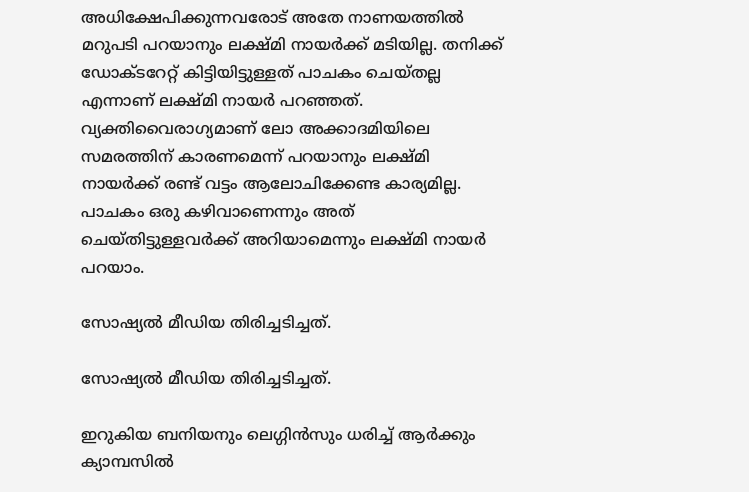അധിക്ഷേപിക്കുന്നവരോട് അതേ നാണയത്തില്‍ മറുപടി പറയാനും ലക്ഷ്മി നായര്‍ക്ക് മടിയില്ല. തനിക്ക് ഡോക്ടറേറ്റ് കിട്ടിയിട്ടുള്ളത് പാചകം ചെയ്തല്ല എന്നാണ് ലക്ഷ്മി നായര്‍ പറഞ്ഞത്. വ്യക്തിവൈരാഗ്യമാണ് ലോ അക്കാദമിയിലെ സമരത്തിന് കാരണമെന്ന് പറയാനും ലക്ഷ്മി നായര്‍ക്ക് രണ്ട് വട്ടം ആലോചിക്കേണ്ട കാര്യമില്ല. പാചകം ഒരു കഴിവാണെന്നും അത് ചെയ്തിട്ടുള്ളവര്‍ക്ക് അറിയാമെന്നും ലക്ഷ്മി നായര്‍ പറയാം.

സോഷ്യല്‍ മീഡിയ തിരിച്ചടിച്ചത്.

സോഷ്യല്‍ മീഡിയ തിരിച്ചടിച്ചത്.

ഇറുകിയ ബനിയനും ലെഗ്ഗിന്‍സും ധരിച്ച് ആര്‍ക്കും ക്യാമ്പസില്‍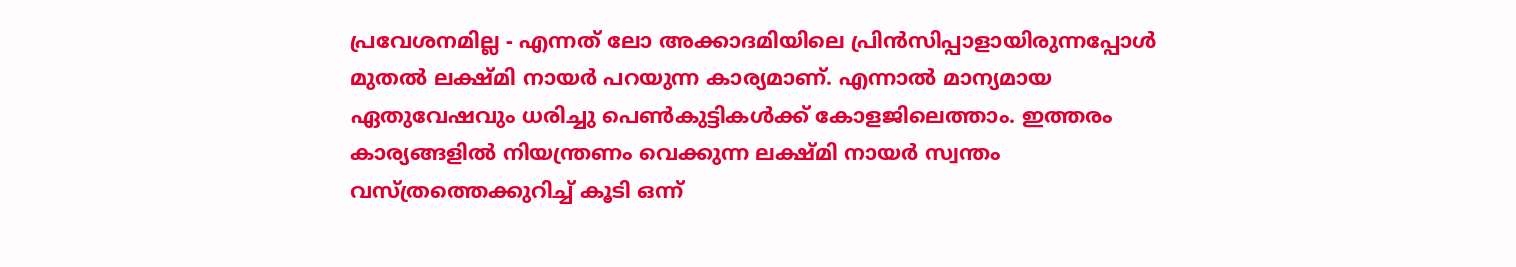പ്രവേശനമില്ല - എന്നത് ലോ അക്കാദമിയിലെ പ്രിന്‍സിപ്പാളായിരുന്നപ്പോള്‍ മുതല്‍ ലക്ഷ്മി നായര്‍ പറയുന്ന കാര്യമാണ്. എന്നാല്‍ മാന്യമായ ഏതുവേഷവും ധരിച്ചു പെണ്‍കുട്ടികള്‍ക്ക് കോളജിലെത്താം. ഇത്തരം കാര്യങ്ങളില്‍ നിയന്ത്രണം വെക്കുന്ന ലക്ഷ്മി നായര്‍ സ്വന്തം വസ്ത്രത്തെക്കുറിച്ച് കൂടി ഒന്ന്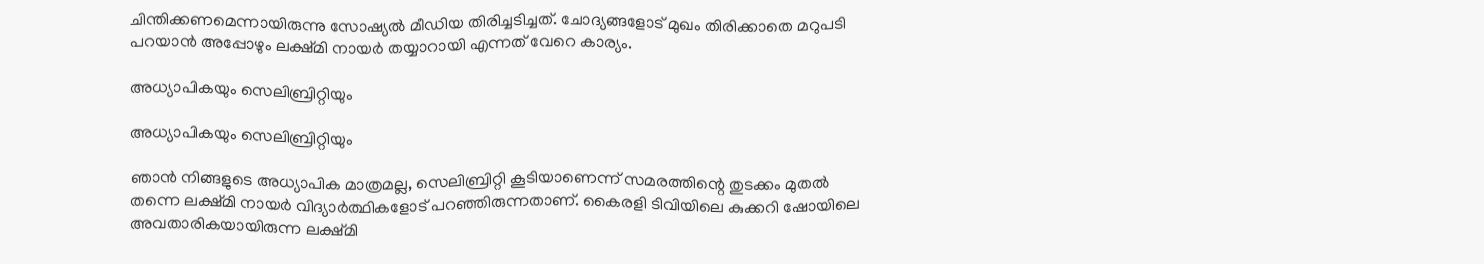ചിന്തിക്കണമെന്നായിരുന്നു സോഷ്യല്‍ മീഡിയ തിരിച്ചടിച്ചത്. ചോദ്യങ്ങളോട് മുഖം തിരിക്കാതെ മറുപടി പറയാന്‍ അപ്പോഴും ലക്ഷ്മി നായര്‍ തയ്യാറായി എന്നത് വേറെ കാര്യം.

അധ്യാപികയും സെലിബ്രിറ്റിയും

അധ്യാപികയും സെലിബ്രിറ്റിയും

ഞാന്‍ നിങ്ങളുടെ അധ്യാപിക മാത്രമല്ല, സെലിബ്രിറ്റി കൂടിയാണെന്ന് സമരത്തിന്റെ തുടക്കം മുതല്‍ തന്നെ ലക്ഷ്മി നായര്‍ വിദ്യാര്‍ത്ഥികളോട് പറഞ്ഞിരുന്നതാണ്. കൈരളി ടിവിയിലെ കുക്കറി ഷോയിലെ അവതാരികയായിരുന്ന ലക്ഷ്മി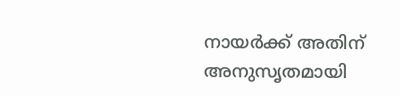നായര്‍ക്ക് അതിന് അനുസൃതമായി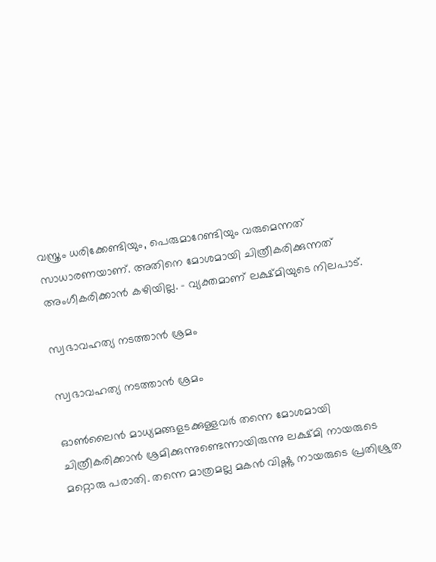വസ്ത്രം ധരിക്കേണ്ടിയും, പെരുമാറേണ്ടിയും വരുമെന്നത് സാധാരണയാണ്. അതിനെ മോശമായി ചിത്രീകരിക്കുന്നത് അംഗീകരിക്കാന്‍ കഴിയില്ല. - വ്യക്തമാണ് ലക്ഷ്മിയുടെ നിലപാട്.

സ്വഭാവഹത്യ നടത്താന്‍ ശ്രമം

സ്വഭാവഹത്യ നടത്താന്‍ ശ്രമം

ഓണ്‍ലൈന്‍ മാധ്യമങ്ങളടക്കുള്ളവര്‍ തന്നെ മോശമായി ചിത്രീകരിക്കാന്‍ ശ്രമിക്കുന്നുണ്ടെന്നായിരുന്നു ലക്ഷ്മി നായരുടെ മറ്റൊരു പരാതി. തന്നെ മാത്രമല്ല മകന്‍ വിഷ്ണു നായരുടെ പ്രതിശ്രുത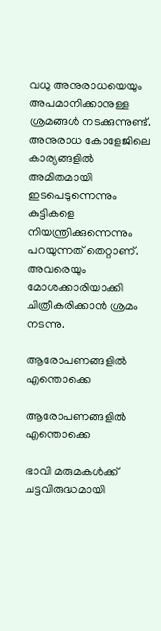വധു അനുരാധയെയും അപമാനിക്കാനുള്ള ശ്രമങ്ങള്‍ നടക്കുന്നുണ്ട്. അനുരാധ കോളേജിലെ കാര്യങ്ങളില്‍ അമിതമായി ഇടപെടുന്നെന്നും കുട്ടികളെ നിയന്ത്രിക്കുന്നെന്നും പറയുന്നത് തെറ്റാണ്. അവരെയും മോശക്കാരിയാക്കി ചിത്രീകരിക്കാന്‍ ശ്രമം നടന്നു.

ആരോപണങ്ങളില്‍ എന്തൊക്കെ

ആരോപണങ്ങളില്‍ എന്തൊക്കെ

ഭാവി മരുമകള്‍ക്ക് ചട്ടവിരുദ്ധമായി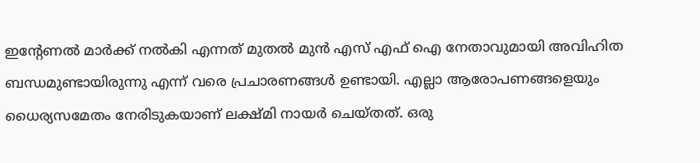ഇന്റേണല്‍ മാര്‍ക്ക് നല്‍കി എന്നത് മുതല്‍ മുന്‍ എസ് എഫ് ഐ നേതാവുമായി അവിഹിത ബന്ധമുണ്ടായിരുന്നു എന്ന് വരെ പ്രചാരണങ്ങള്‍ ഉണ്ടായി. എല്ലാ ആരോപണങ്ങളെയും ധൈര്യസമേതം നേരിടുകയാണ് ലക്ഷ്മി നായര്‍ ചെയ്തത്. ഒരു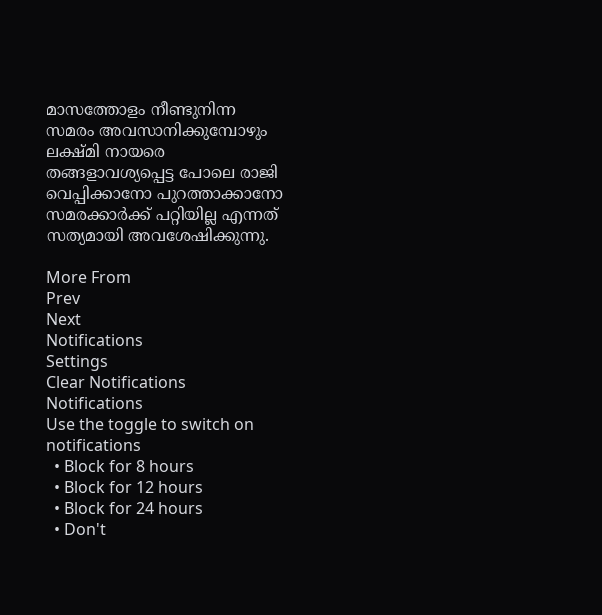മാസത്തോളം നീണ്ടുനിന്ന സമരം അവസാനിക്കുമ്പോഴും ലക്ഷ്മി നായരെ തങ്ങളാവശ്യപ്പെട്ട പോലെ രാജി വെപ്പിക്കാനോ പുറത്താക്കാനോ സമരക്കാര്‍ക്ക് പറ്റിയില്ല എന്നത് സത്യമായി അവശേഷിക്കുന്നു.

More From
Prev
Next
Notifications
Settings
Clear Notifications
Notifications
Use the toggle to switch on notifications
  • Block for 8 hours
  • Block for 12 hours
  • Block for 24 hours
  • Don't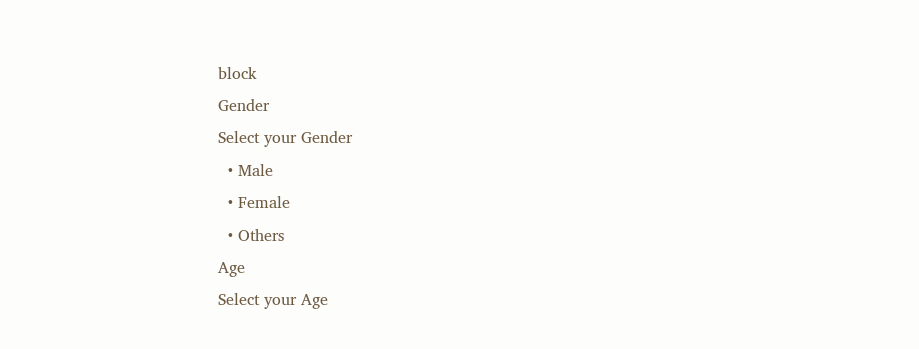block
Gender
Select your Gender
  • Male
  • Female
  • Others
Age
Select your Age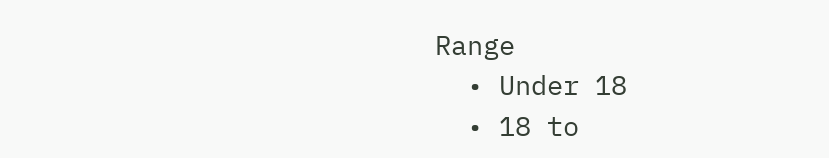Range
  • Under 18
  • 18 to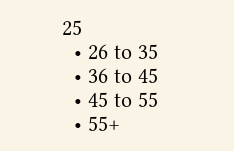25
  • 26 to 35
  • 36 to 45
  • 45 to 55
  • 55+